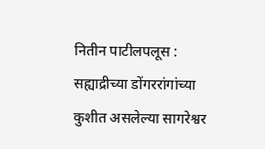नितीन पाटीलपलूस : सह्याद्रीच्या डोंगररांगांच्या कुशीत असलेल्या सागरेश्वर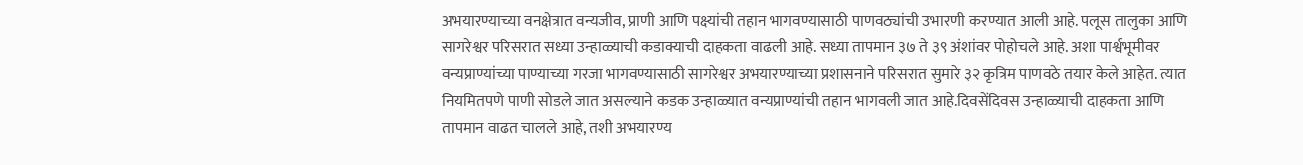अभयारण्याच्या वनक्षेत्रात वन्यजीव, प्राणी आणि पक्ष्यांची तहान भागवण्यासाठी पाणवठ्यांची उभारणी करण्यात आली आहे. पलूस तालुका आणि सागरेश्वर परिसरात सध्या उन्हाळ्याची कडाक्याची दाहकता वाढली आहे. सध्या तापमान ३७ ते ३९ अंशांवर पोहोचले आहे. अशा पार्श्वभूमीवर वन्यप्राण्यांच्या पाण्याच्या गरजा भागवण्यासाठी सागरेश्वर अभयारण्याच्या प्रशासनाने परिसरात सुमारे ३२ कृत्रिम पाणवठे तयार केले आहेत. त्यात नियमितपणे पाणी सोडले जात असल्याने कडक उन्हाळ्यात वन्यप्राण्यांची तहान भागवली जात आहे.दिवसेंदिवस उन्हाळ्याची दाहकता आणि तापमान वाढत चालले आहे, तशी अभयारण्य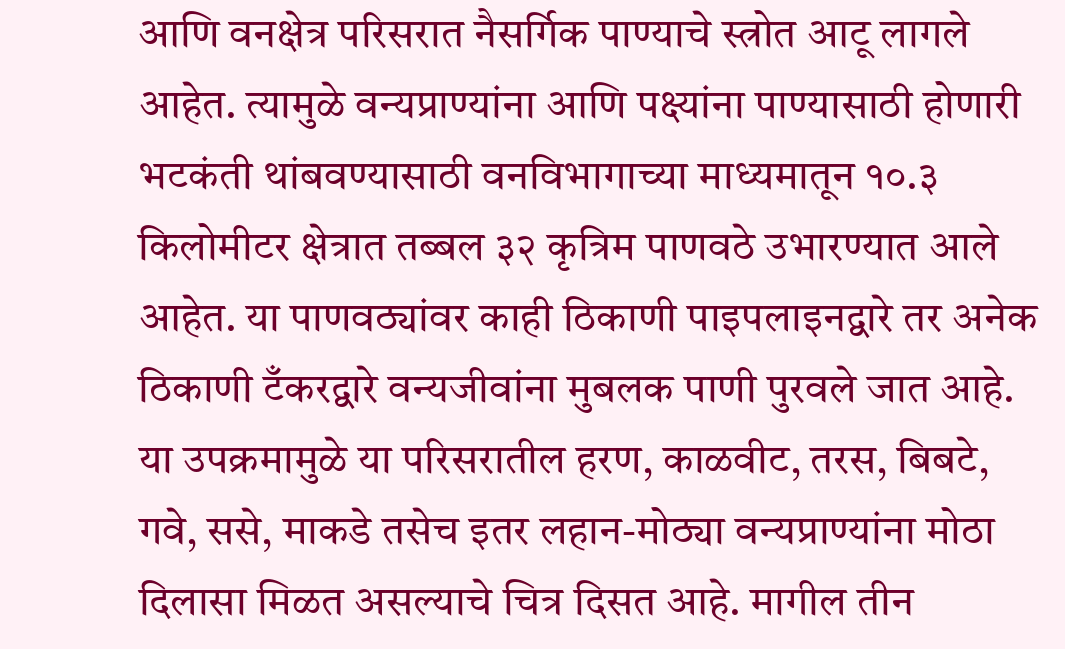आणि वनक्षेत्र परिसरात नैसर्गिक पाण्याचे स्त्रोत आटू लागले आहेत. त्यामुळे वन्यप्राण्यांना आणि पक्ष्यांना पाण्यासाठी होणारी भटकंती थांबवण्यासाठी वनविभागाच्या माध्यमातून १०.३ किलोमीटर क्षेत्रात तब्बल ३२ कृत्रिम पाणवठे उभारण्यात आले आहेत. या पाणवठ्यांवर काही ठिकाणी पाइपलाइनद्वारे तर अनेक ठिकाणी टँकरद्वारे वन्यजीवांना मुबलक पाणी पुरवले जात आहे.
या उपक्रमामुळे या परिसरातील हरण, काळवीट, तरस, बिबटे, गवे, ससे, माकडे तसेच इतर लहान-मोठ्या वन्यप्राण्यांना मोठा दिलासा मिळत असल्याचे चित्र दिसत आहे. मागील तीन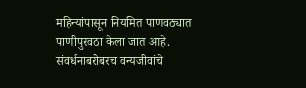महिन्यांपासून नियमित पाणवठ्यात पाणीपुरवठा केला जात आहे. संवर्धनाबरोबरच वन्यजीवांचे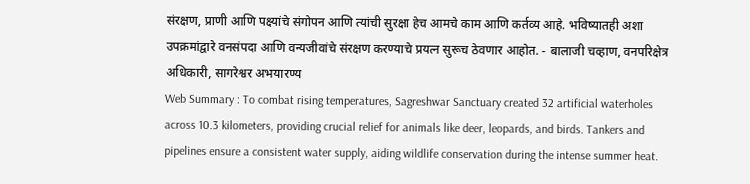संरक्षण, प्राणी आणि पक्ष्यांचे संगोपन आणि त्यांची सुरक्षा हेच आमचे काम आणि कर्तव्य आहे. भविष्यातही अशा उपक्रमांद्वारे वनसंपदा आणि वन्यजीवांचे संरक्षण करण्याचे प्रयत्न सुरूच ठेवणार आहोत. - बालाजी चव्हाण, वनपरिक्षेत्र अधिकारी, सागरेश्वर अभयारण्य
Web Summary : To combat rising temperatures, Sagreshwar Sanctuary created 32 artificial waterholes across 10.3 kilometers, providing crucial relief for animals like deer, leopards, and birds. Tankers and pipelines ensure a consistent water supply, aiding wildlife conservation during the intense summer heat.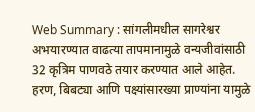Web Summary : सांगलीमधील सागरेश्वर अभयारण्यात वाढत्या तापमानामुळे वन्यजीवांसाठी 32 कृत्रिम पाणवठे तयार करण्यात आले आहेत. हरण, बिबट्या आणि पक्ष्यांसारख्या प्राण्यांना यामुळे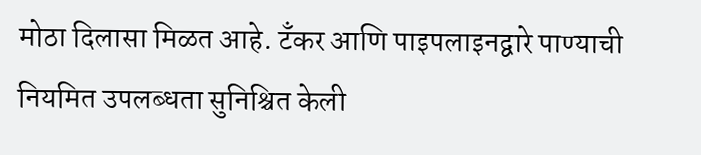मोठा दिलासा मिळत आहे. टँकर आणि पाइपलाइनद्वारे पाण्याची नियमित उपलब्धता सुनिश्चित केली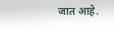जात आहे.